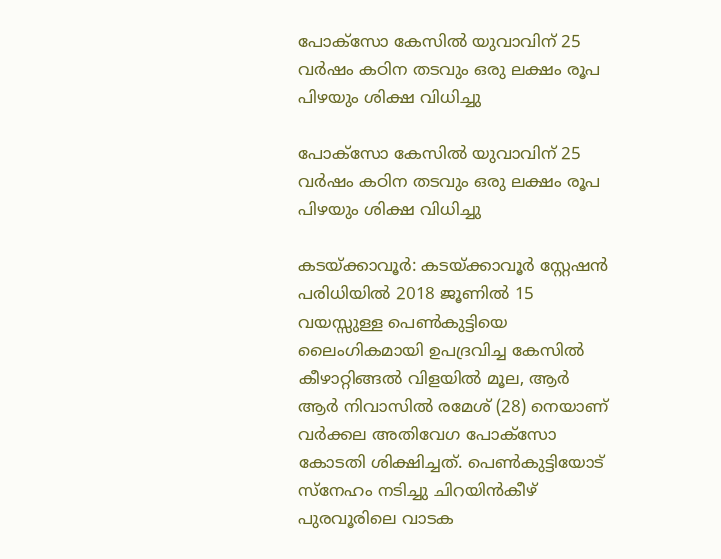പോക്സോ കേസിൽ യുവാവിന് 25 വർഷം കഠിന തടവും ഒരു ലക്ഷം രൂപ പിഴയും ശിക്ഷ വിധിച്ചു

പോക്സോ കേസിൽ യുവാവിന് 25 വർഷം കഠിന തടവും ഒരു ലക്ഷം രൂപ പിഴയും ശിക്ഷ വിധിച്ചു

കടയ്ക്കാവൂർ: കടയ്ക്കാവൂർ സ്റ്റേഷൻ പരിധിയിൽ 2018 ജൂണിൽ 15 വയസ്സുള്ള പെൺകുട്ടിയെ ലൈംഗികമായി ഉപദ്രവിച്ച കേസിൽ കീഴാറ്റിങ്ങൽ വിളയിൽ മൂല, ആർ ആർ നിവാസിൽ രമേശ് (28) നെയാണ് വർക്കല അതിവേഗ പോക്സോ കോടതി ശിക്ഷിച്ചത്. പെൺകുട്ടിയോട് സ്നേഹം നടിച്ചു ചിറയിൻകീഴ് പുരവൂരിലെ വാടക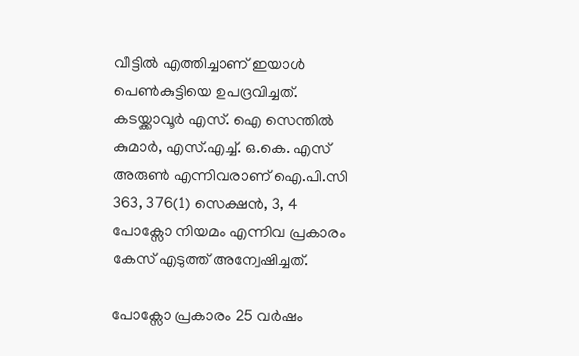വീട്ടിൽ എത്തിച്ചാണ് ഇയാൾ പെൺകുട്ടിയെ ഉപദ്രവിച്ചത്. കടയ്ക്കാവൂർ എസ്. ഐ സെന്തിൽ കുമാർ, എസ്.എച്ച്. ഒ.കെ. എസ് അരുൺ എന്നിവരാണ് ഐ.പി.സി 363, 376(1) സെക്ഷൻ, 3, 4 പോക്സോ നിയമം എന്നിവ പ്രകാരം കേസ് എടുത്ത് അന്വേഷിച്ചത്.

പോക്സോ പ്രകാരം 25 വർഷം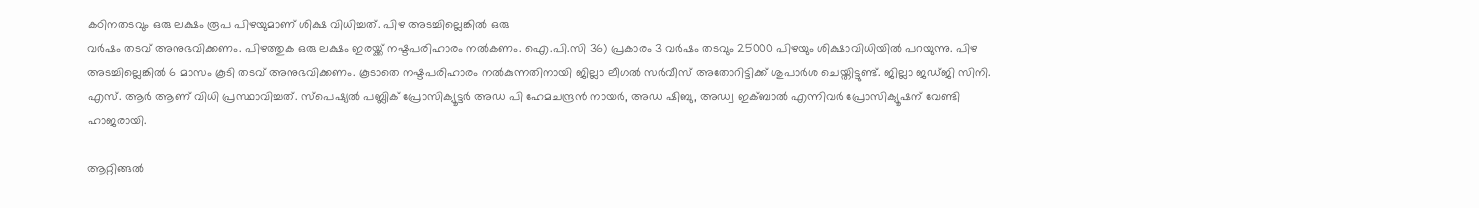കഠിനതടവും ഒരു ലക്ഷം രൂപ പിഴയുമാണ് ശിക്ഷ വിധിച്ചത്. പിഴ അടച്ചില്ലെങ്കിൽ ഒരു
വർഷം തടവ് അനുഭവിക്കണം. പിഴത്തുക ഒരു ലക്ഷം ഇരയ്ക്ക് നഷ്ടപരിഹാരം നൽകണം. ഐ.പി.സി 36) പ്രകാരം 3 വർഷം തടവും 25000 പിഴയും ശിക്ഷാവിധിയിൽ പറയുന്നു. പിഴ അടച്ചില്ലെങ്കിൽ 6 മാസം കൂടി തടവ് അനുഭവിക്കണം. കൂടാതെ നഷ്ടപരിഹാരം നൽകുന്നതിനായി ജില്ലാ ലീഗൽ സർവീസ് അതോറിട്ടിക്ക് ശുപാർശ ചെയ്തിട്ടുണ്ട്. ജില്ലാ ജഡ്‌ജി സിനി. എസ്. ആർ ആണ് വിധി പ്രസ്ഥാവിച്ചത്. സ്പെഷ്യൽ പബ്ലിക് പ്രോസിക്യൂട്ടർ അഡ പി ഹേമചന്ദ്രൻ നായർ, അഡ ഷിബു, അഡ്വ ഇക്‌ബാൽ എന്നിവർ പ്രോസിക്യൂഷന് വേണ്ടി ഹാജരായി.

ആറ്റിങ്ങൽ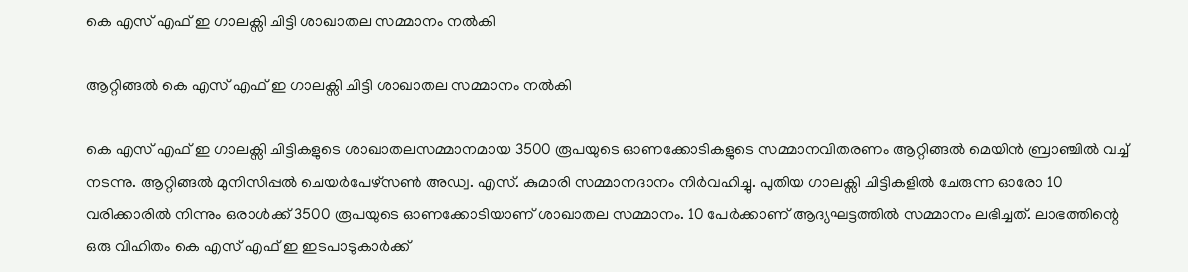കെ എസ് എഫ് ഇ ഗാലക്സി ചിട്ടി ശാഖാതല സമ്മാനം നൽകി

ആറ്റിങ്ങൽ കെ എസ് എഫ് ഇ ഗാലക്സി ചിട്ടി ശാഖാതല സമ്മാനം നൽകി

കെ എസ് എഫ് ഇ ഗാലക്സി ചിട്ടികളുടെ ശാഖാതലസമ്മാനമായ 3500 രൂപയുടെ ഓണക്കോടികളുടെ സമ്മാനവിതരണം ആറ്റിങ്ങൽ മെയിൻ ബ്രാഞ്ചിൽ വച്ച് നടന്നു. ആറ്റിങ്ങൽ മുനിസിപ്പൽ ചെയർപേഴ്സൺ അഡ്വ. എസ്. കുമാരി സമ്മാനദാനം നിർവഹിച്ചു. പുതിയ ഗാലക്സി ചിട്ടികളിൽ ചേരുന്ന ഓരോ 10 വരിക്കാരിൽ നിന്നും ഒരാൾക്ക് 3500 രൂപയുടെ ഓണക്കോടിയാണ് ശാഖാതല സമ്മാനം. 10 പേർക്കാണ് ആദ്യഘട്ടത്തിൽ സമ്മാനം ലഭിച്ചത്. ലാഭത്തിന്റെ ഒരു വിഹിതം കെ എസ് എഫ് ഇ ഇടപാടുകാർക്ക്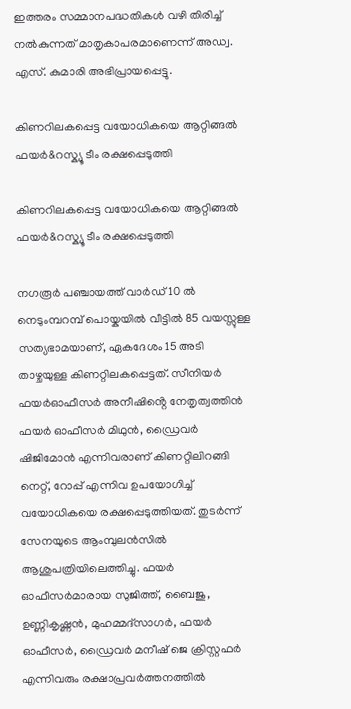ഇത്തരം സമ്മാനപദ്ധതികൾ വഴി തിരിച്ച് നൽകുന്നത് മാതൃകാപരമാണെന്ന് അഡ്വ. എസ്. കുമാരി അഭിപ്രായപ്പെട്ടു.

കിണറിലകപ്പെട്ട വയോധികയെ ആറ്റിങ്ങൽ ഫയർ&റസ്ക്യൂ ടീം രക്ഷപ്പെടുത്തി

കിണറിലകപ്പെട്ട വയോധികയെ ആറ്റിങ്ങൽ ഫയർ&റസ്ക്യൂ ടീം രക്ഷപ്പെടുത്തി

നഗരൂർ പഞ്ചായത്ത് വാർഡ് 10 ൽ നെടുംമ്പറമ്പ് പൊയ്കയിൽ വീട്ടിൽ 85 വയസ്സുള്ള സത്യഭാമയാണ്, ഏകദേശം 15 അടി താഴ്ചയുള്ള കിണറ്റിലകപ്പെട്ടത്. സീനിയർ ഫയർഓഫീസർ അനീഷിൻ്റെ നേതൃത്വത്തിൻ ഫയർ ഓഫീസർ മിഥുൻ, ഡ്രൈവർ ഷിജിമോൻ എന്നിവരാണ് കിണറ്റിലിറങ്ങി നെറ്റ്, റോപ്പ് എന്നിവ ഉപയോഗിച്ച് വയോധികയെ രക്ഷപ്പെടുത്തിയത്. തുടർന്ന് സേനയുടെ ആംമ്പുലൻസിൽ ആശുപത്രിയിലെത്തിച്ചു. ഫയർ ഓഫീസർമാരായ സുജിത്ത്, ബൈജു, ഉണ്ണികൃഷ്ണൻ, മുഹമ്മദ്സാഗർ, ഫയർ ഓഫീസർ, ഡ്രൈവർ മനീഷ് ജെ ക്രിസ്റ്റഫർ എന്നിവരും രക്ഷാപ്രവർത്തനത്തിൽ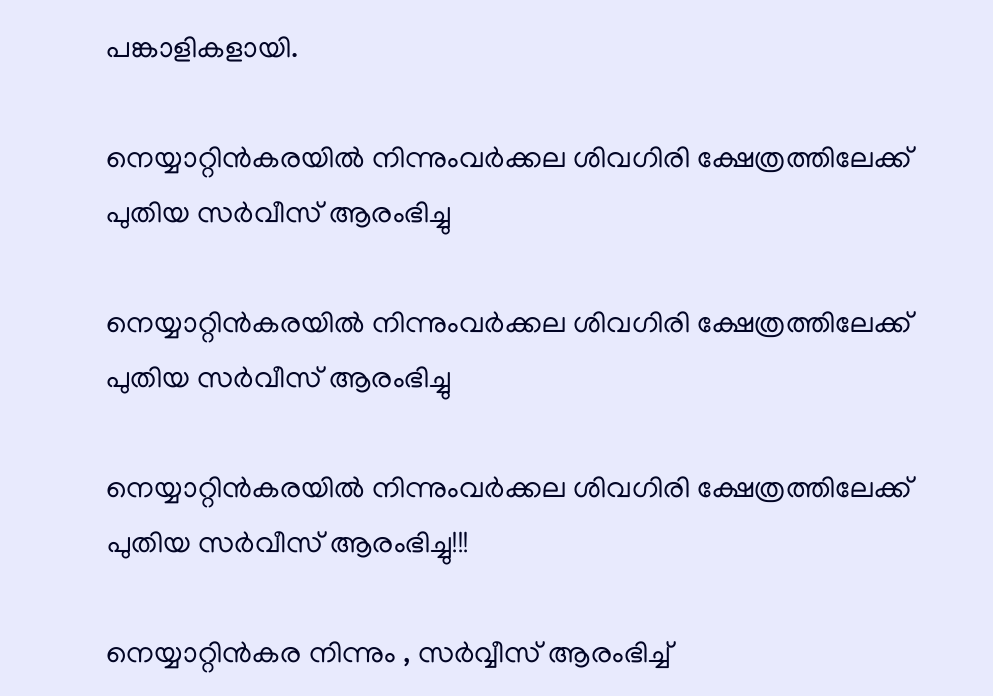പങ്കാളികളായി.

നെയ്യാറ്റിൻകരയിൽ നിന്നുംവർക്കല ശിവഗിരി ക്ഷേത്രത്തിലേക്ക് പുതിയ സർവീസ് ആരംഭിച്ചു

നെയ്യാറ്റിൻകരയിൽ നിന്നുംവർക്കല ശിവഗിരി ക്ഷേത്രത്തിലേക്ക് പുതിയ സർവീസ് ആരംഭിച്ചു

നെയ്യാറ്റിൻകരയിൽ നിന്നുംവർക്കല ശിവഗിരി ക്ഷേത്രത്തിലേക്ക് പുതിയ സർവീസ് ആരംഭിച്ചു!!!

നെയ്യാറ്റിൻകര നിന്നും , സർവ്വീസ് ആരംഭിച്ച്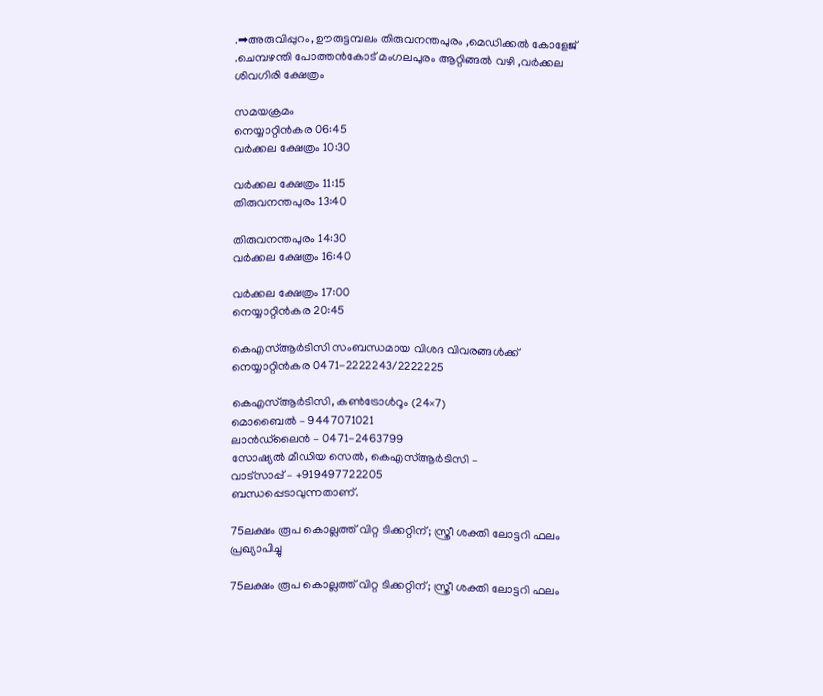.➡അരുവിപ്പുറം, ഊരുട്ടമ്പലം തിരുവനന്തപുരം ,മെഡിക്കൽ കോളേജ് .ചെമ്പഴന്തി പോത്തൻകോട് മംഗലപുരം ആറ്റിങ്ങൽ വഴി ,വർക്കല ശിവഗിരി ക്ഷേത്രം

സമയക്രമം
നെയ്യാറ്റിൻകര 06:45
വർക്കല ക്ഷേത്രം 10:30

വർക്കല ക്ഷേത്രം 11:15
തിരുവനന്തപുരം 13:40

തിരുവനന്തപുരം 14:30
വർക്കല ക്ഷേത്രം 16:40

വർക്കല ക്ഷേത്രം 17:00
നെയ്യാറ്റിൻകര 20:45

കെഎസ്ആർടിസി സംബന്ധമായ വിശദ വിവരങ്ങൾക്ക്
നെയ്യാറ്റിൻകര 0471-2222243/2222225

കെഎസ്ആർടിസി, കൺട്രോൾറൂം (24×7)
മൊബൈൽ – 9447071021
ലാൻഡ്‌ലൈൻ – 0471-2463799
സോഷ്യൽ മീഡിയ സെൽ, കെഎസ്ആർടിസി –
വാട്സാപ്പ് – +919497722205
ബന്ധപ്പെടാവുന്നതാണ്.

75ലക്ഷം രൂപ കൊല്ലത്ത് വിറ്റ ടിക്കറ്റിന്; സ്ത്രീ ശക്തി ലോട്ടറി ഫലം പ്രഖ്യാപിച്ചു

75ലക്ഷം രൂപ കൊല്ലത്ത് വിറ്റ ടിക്കറ്റിന്; സ്ത്രീ ശക്തി ലോട്ടറി ഫലം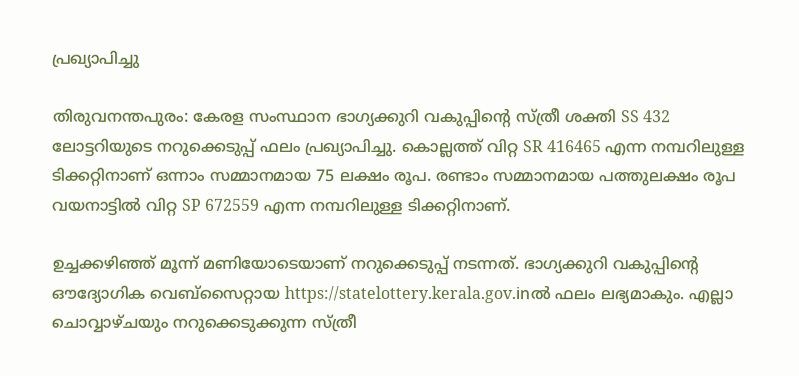പ്രഖ്യാപിച്ചു

തിരുവനന്തപുരം: കേരള സംസ്ഥാന ഭാഗ്യക്കുറി വകുപ്പിന്റെ സ്ത്രീ ശക്തി SS 432 ലോട്ടറിയുടെ നറുക്കെടുപ്പ് ഫലം പ്രഖ്യാപിച്ചു. കൊല്ലത്ത് വിറ്റ SR 416465 എന്ന നമ്പറിലുള്ള ടിക്കറ്റിനാണ് ഒന്നാം സമ്മാനമായ 75 ലക്ഷം രൂപ. രണ്ടാം സമ്മാനമായ പത്തുലക്ഷം രൂപ വയനാട്ടിൽ വിറ്റ SP 672559 എന്ന നമ്പറിലുള്ള ടിക്കറ്റിനാണ്.

ഉച്ചക്കഴിഞ്ഞ് മൂന്ന് മണിയോടെയാണ് നറുക്കെടുപ്പ് നടന്നത്. ഭാഗ്യക്കുറി വകുപ്പിന്റെ ഔദ്യോഗിക വെബ്സൈറ്റായ https://statelottery.kerala.gov.inൽ ഫലം ലഭ്യമാകും. എല്ലാ ചൊവ്വാഴ്ചയും നറുക്കെടുക്കുന്ന സ്ത്രീ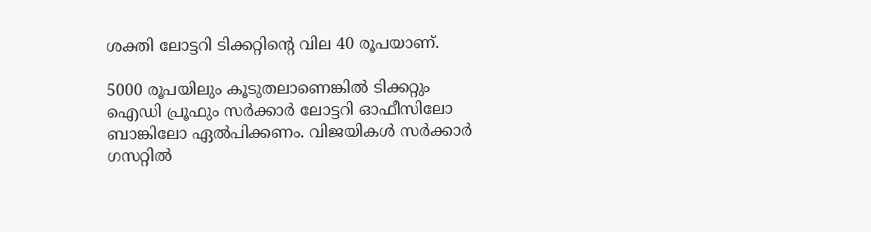ശക്തി ലോട്ടറി ടിക്കറ്റിന്റെ വില 40 രൂപയാണ്.

5000 രൂപയിലും കൂടുതലാണെങ്കിൽ ടിക്കറ്റും ഐഡി പ്രൂഫും സർക്കാർ ലോട്ടറി ഓഫീസിലോ ബാങ്കിലോ ഏൽപിക്കണം. വിജയികൾ സർക്കാർ ഗസറ്റിൽ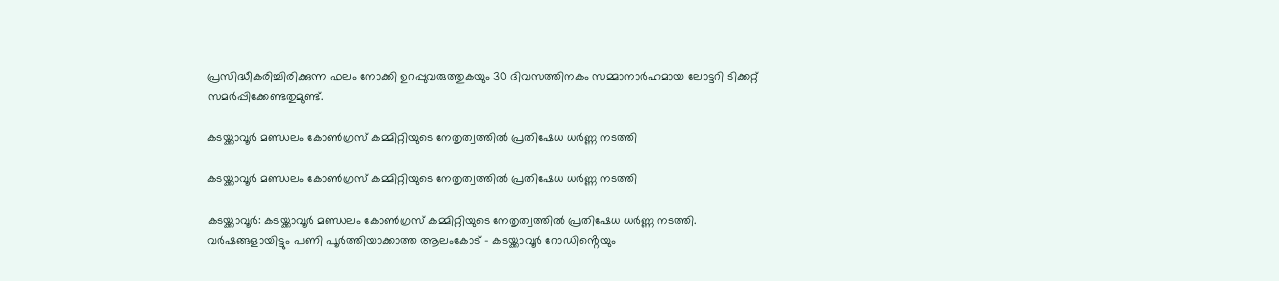പ്രസിദ്ധീകരിച്ചിരിക്കുന്ന ഫലം നോക്കി ഉറപ്പുവരുത്തുകയും 30 ദിവസത്തിനകം സമ്മാനാർഹമായ ലോട്ടറി ടിക്കറ്റ് സമർപ്പിക്കേണ്ടതുമുണ്ട്.

കടയ്ക്കാവൂർ മണ്ഡലം കോൺഗ്രസ് കമ്മിറ്റിയുടെ നേതൃത്വത്തിൽ പ്രതിഷേധ ധർണ്ണ നടത്തി

കടയ്ക്കാവൂർ മണ്ഡലം കോൺഗ്രസ് കമ്മിറ്റിയുടെ നേതൃത്വത്തിൽ പ്രതിഷേധ ധർണ്ണ നടത്തി

കടയ്ക്കാവൂർ: കടയ്ക്കാവൂർ മണ്ഡലം കോൺഗ്രസ് കമ്മിറ്റിയുടെ നേതൃത്വത്തിൽ പ്രതിഷേധ ധർണ്ണ നടത്തി. വർഷങ്ങളായിട്ടും പണി പൂർത്തിയാക്കാത്ത ആലംകോട് – കടയ്ക്കാവൂർ റോഡിൻ്റെയും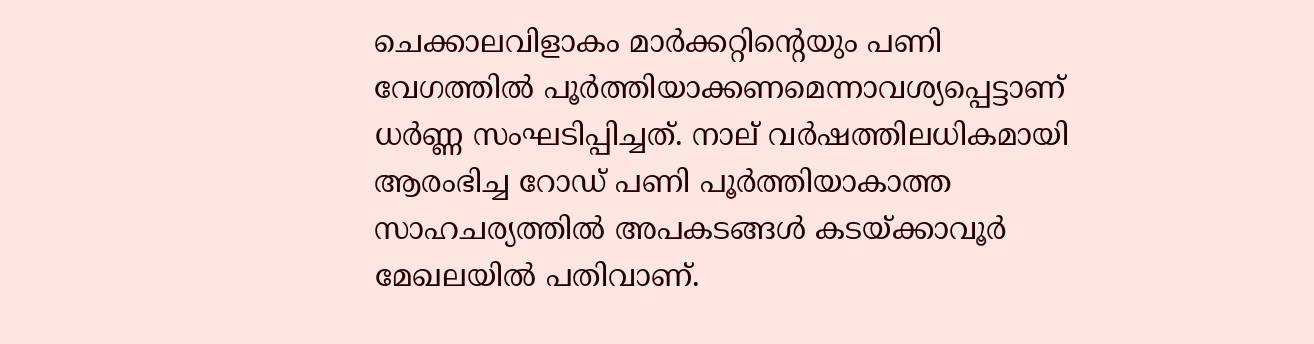ചെക്കാലവിളാകം മാർക്കറ്റിൻ്റെയും പണി വേഗത്തിൽ പൂർത്തിയാക്കണമെന്നാവശ്യപ്പെട്ടാണ് ധർണ്ണ സംഘടിപ്പിച്ചത്. നാല് വർഷത്തിലധികമായി ആരംഭിച്ച റോഡ് പണി പൂർത്തിയാകാത്ത സാഹചര്യത്തിൽ അപകടങ്ങൾ കടയ്ക്കാവൂർ മേഖലയിൽ പതിവാണ്.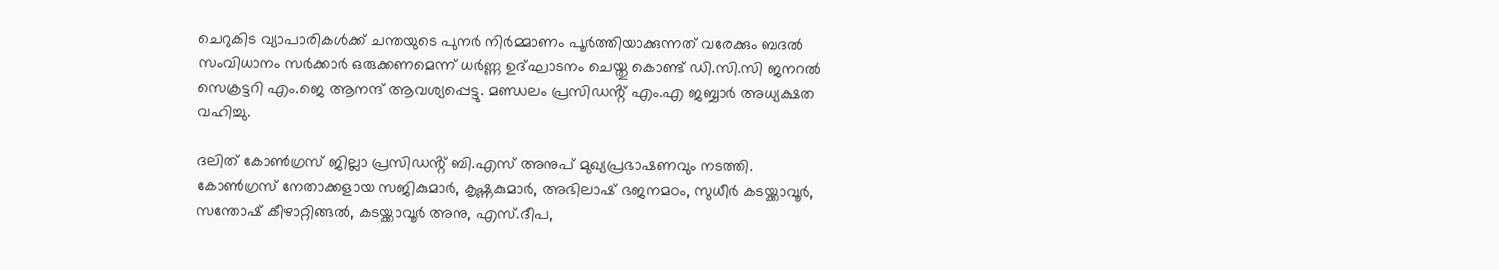ചെറുകിട വ്യാപാരികൾക്ക് ചന്തയുടെ പുനർ നിർമ്മാണം പൂർത്തിയാക്കുന്നത് വരേക്കും ബദൽ സംവിധാനം സർക്കാർ ഒരുക്കണമെന്ന് ധർണ്ണ ഉദ്ഘാടനം ചെയ്തു കൊണ്ട് ഡി.സി.സി ജനറൽ സെക്രട്ടറി എം.ജെ ആനന്ദ് ആവശ്യപ്പെട്ടു. മണ്ഡലം പ്രസിഡൻ്റ് എം.എ ജബ്ബാർ അധ്യക്ഷത വഹിച്ചു.

ദലിത് കോൺഗ്രസ് ജില്ലാ പ്രസിഡൻ്റ് ബി.എസ് അനുപ് മുഖ്യപ്രഭാഷണവും നടത്തി. കോൺഗ്രസ് നേതാക്കളായ സജികുമാർ, കൃഷ്ണകുമാർ, അഭിലാഷ് ഭജനമഠം, സുധീർ കടയ്ക്കാവൂർ, സന്തോഷ് കീഴാറ്റിങ്ങൽ, കടയ്ക്കാവൂർ അനു, എസ്.ദീപ,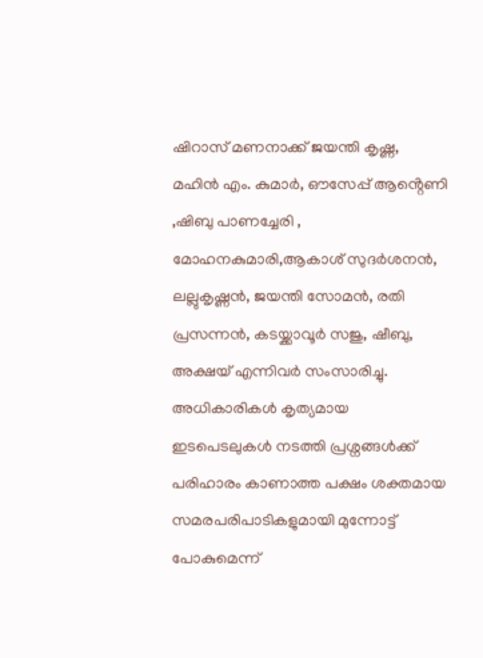ഷിറാസ് മണനാക്ക് ജയന്തി കൃഷ്ണ, മഹിൻ എം. കുമാർ, ഔസേപ്പ് ആൻ്റെണി ,ഷിബു പാണച്ചേരി , മോഹനകുമാരി,ആകാശ് സുദർശനൻ, ലല്ലുകൃഷ്ണൻ, ജയന്തി സോമൻ, രതി പ്രസന്നൻ, കടയ്ക്കാവൂർ സജു, ഷീബു, അക്ഷയ് എന്നിവർ സംസാരിച്ചു. അധികാരികൾ കൃത്യമായ ഇടപെടലുകൾ നടത്തി പ്രശ്നങ്ങൾക്ക് പരിഹാരം കാണാത്ത പക്ഷം ശക്തമായ സമരപരിപാടികളുമായി മുന്നോട്ട് പോകുമെന്ന്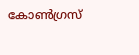കോൺഗ്രസ്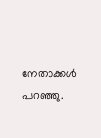നേതാക്കൾ പറഞ്ഞു.